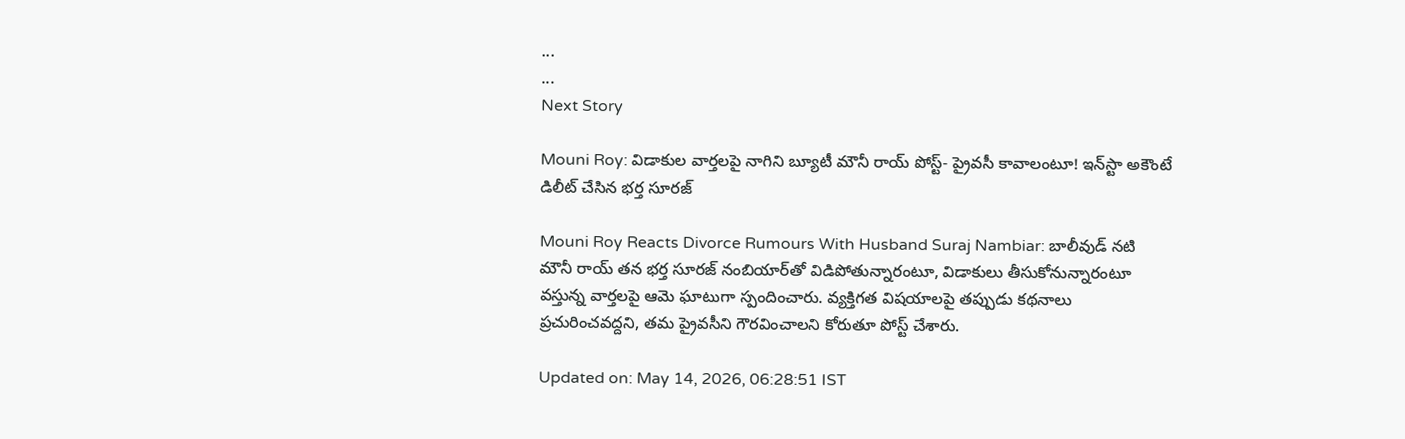...
...
Next Story

Mouni Roy: విడాకుల వార్తలపై నాగిని బ్యూటీ మౌనీ రాయ్ పోస్ట్- ప్రైవసీ కావాలంటూ! ఇన్‌స్టా అకౌంటే డిలీట్ చేసిన భర్త సూరజ్

Mouni Roy Reacts Divorce Rumours With Husband Suraj Nambiar: బాలీవుడ్ నటి మౌనీ రాయ్ తన భర్త సూరజ్ నంబియార్‌తో విడిపోతున్నారంటూ, విడాకులు తీసుకోనున్నారంటూ వస్తున్న వార్తలపై ఆమె ఘాటుగా స్పందించారు. వ్యక్తిగత విషయాలపై తప్పుడు కథనాలు ప్రచురించవద్దని, తమ ప్రైవసీని గౌరవించాలని కోరుతూ పోస్ట్ చేశారు.

Updated on: May 14, 2026, 06:28:51 IST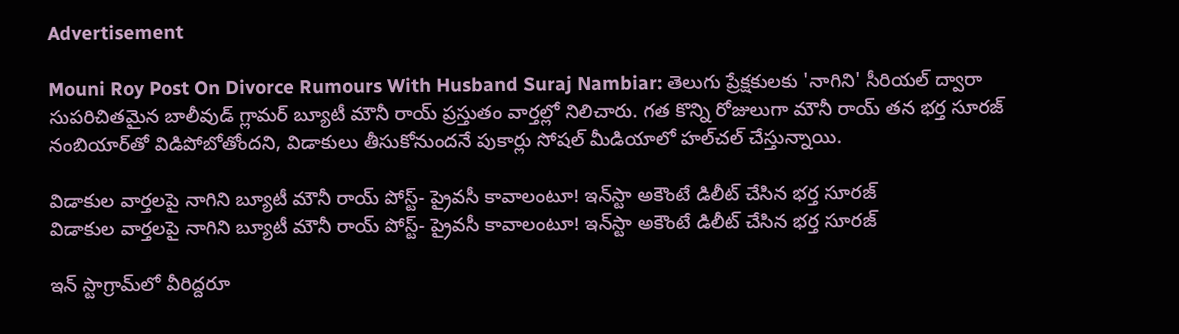Advertisement

Mouni Roy Post On Divorce Rumours With Husband Suraj Nambiar: తెలుగు ప్రేక్షకులకు 'నాగిని' సీరియల్ ద్వారా సుపరిచితమైన బాలీవుడ్ గ్లామర్ బ్యూటీ మౌనీ రాయ్ ప్రస్తుతం వార్తల్లో నిలిచారు. గత కొన్ని రోజులుగా మౌనీ రాయ్ తన భర్త సూరజ్ నంబియార్‌తో విడిపోబోతోందని, విడాకులు తీసుకోనుందనే పుకార్లు సోషల్ మీడియాలో హల్‌చల్ చేస్తున్నాయి.

విడాకుల వార్తలపై నాగిని బ్యూటీ మౌనీ రాయ్ పోస్ట్- ప్రైవసీ కావాలంటూ! ఇన్‌స్టా అకౌంటే డిలీట్ చేసిన భర్త సూరజ్
విడాకుల వార్తలపై నాగిని బ్యూటీ మౌనీ రాయ్ పోస్ట్- ప్రైవసీ కావాలంటూ! ఇన్‌స్టా అకౌంటే డిలీట్ చేసిన భర్త సూరజ్

ఇన్ స్టాగ్రామ్‌లో వీరిద్దరూ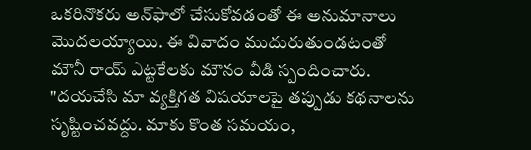ఒకరినొకరు అన్‌ఫాలో చేసుకోవడంతో ఈ అనుమానాలు మొదలయ్యాయి. ఈ వివాదం ముదురుతుండటంతో మౌనీ రాయ్ ఎట్టకేలకు మౌనం వీడి స్పందించారు. "దయచేసి మా వ్యక్తిగత విషయాలపై తప్పుడు కథనాలను సృష్టించవద్దు. మాకు కొంత సమయం,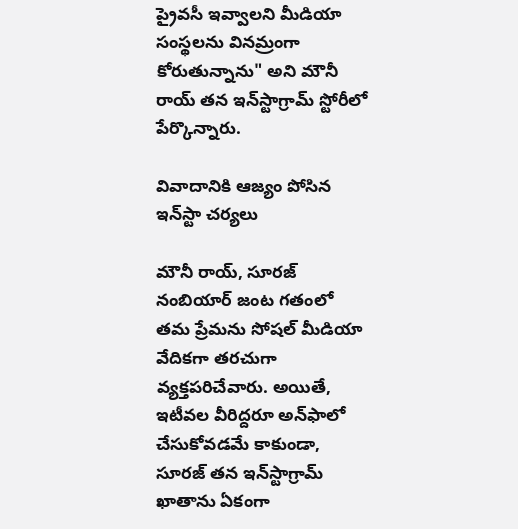ప్రైవసీ ఇవ్వాలని మీడియా సంస్థలను వినమ్రంగా కోరుతున్నాను" అని మౌనీ రాయ్ తన ఇన్‌స్టాగ్రామ్ స్టోరీలో పేర్కొన్నారు.

వివాదానికి ఆజ్యం పోసిన ఇన్‌స్టా చర్యలు

మౌనీ రాయ్, సూరజ్ నంబియార్ జంట గతంలో తమ ప్రేమను సోషల్ మీడియా వేదికగా తరచుగా వ్యక్తపరిచేవారు. అయితే, ఇటీవల వీరిద్దరూ అన్‌ఫాలో చేసుకోవడమే కాకుండా, సూరజ్ తన ఇన్‌స్టాగ్రామ్ ఖాతాను ఏకంగా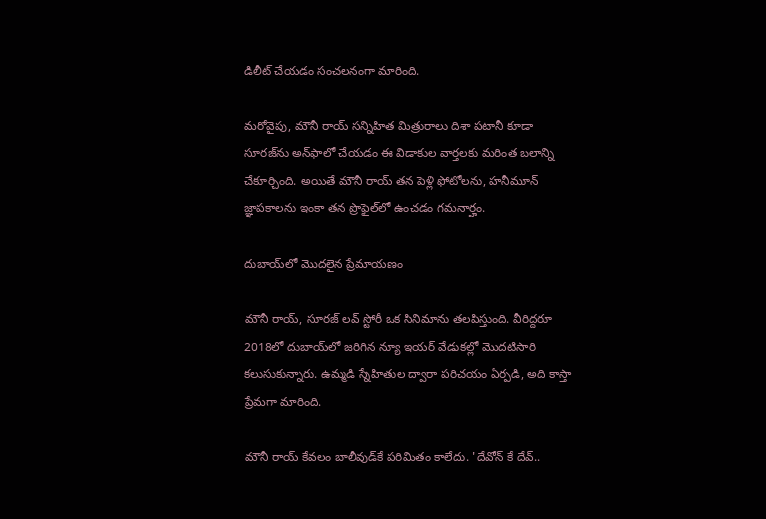డిలీట్ చేయడం సంచలనంగా మారింది.

మరోవైపు, మౌనీ రాయ్ సన్నిహిత మిత్రురాలు దిశా పటానీ కూడా సూరజ్‌ను అన్‌ఫాలో చేయడం ఈ విడాకుల వార్తలకు మరింత బలాన్ని చేకూర్చింది. అయితే మౌనీ రాయ్ తన పెళ్లి ఫోటోలను, హనీమూన్ జ్ఞాపకాలను ఇంకా తన ప్రొఫైల్‌లో ఉంచడం గమనార్హం.

దుబాయ్‌లో మొదలైన ప్రేమాయణం

మౌనీ రాయ్, సూరజ్ లవ్ స్టోరీ ఒక సినిమాను తలపిస్తుంది. వీరిద్దరూ 2018లో దుబాయ్‌లో జరిగిన న్యూ ఇయర్ వేడుకల్లో మొదటిసారి కలుసుకున్నారు. ఉమ్మడి స్నేహితుల ద్వారా పరిచయం ఏర్పడి, అది కాస్తా ప్రేమగా మారింది.

మౌనీ రాయ్ కేవలం బాలీవుడ్‌కే పరిమితం కాలేదు. 'దేవోన్ కే దేవ్..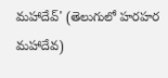మహాదేవ్' (తెలుగులో హరహర మహాదేవ)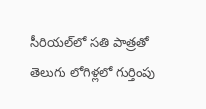సీరియల్‌లో సతి పాత్రతో తెలుగు లోగిళ్లలో గుర్తింపు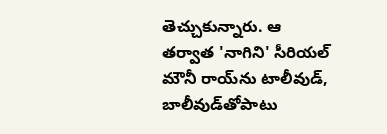తెచ్చుకున్నారు. ఆ తర్వాత 'నాగిని' సీరియల్ మౌనీ రాయ్‌ను టాలీవుడ్, బాలీవుడ్‌తోపాటు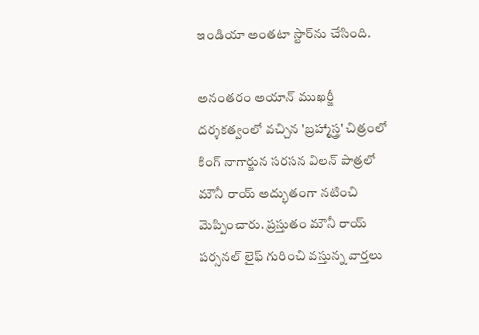ఇండియా అంతటా స్టార్‌ను చేసింది.

అనంతరం అయాన్ ముఖర్జీ దర్శకత్వంలో వచ్చిన 'బ్రహ్మాస్త్ర' చిత్రంలో కింగ్ నాగార్జున సరసన విలన్ పాత్రలో మౌనీ రాయ్ అద్భుతంగా నటించి మెప్పించారు. ప్రస్తుతం మౌనీ రాయ్ పర్సనల్ లైఫ్ గురించి వస్తున్న వార్తలు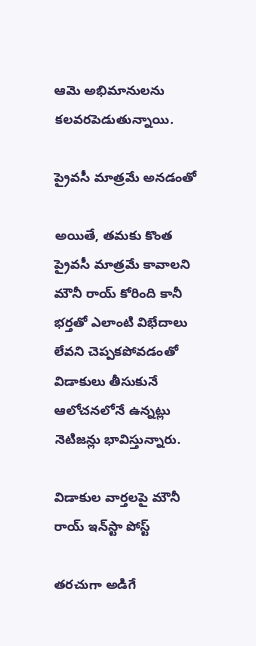ఆమె అభిమానులను కలవరపెడుతున్నాయి.

ప్రైవసీ మాత్రమే అనడంతో

అయితే, తమకు కొంత ప్రైవసీ మాత్రమే కావాలని మౌనీ రాయ్ కోరింది కానీ భర్తతో ఎలాంటి విభేదాలు లేవని చెప్పకపోవడంతో విడాకులు తీసుకునే ఆలోచనలోనే ఉన్నట్లు నెటిజన్లు భావిస్తున్నారు.

విడాకుల వార్తలపై మౌనీ రాయ్ ఇన్‌స్టా పోస్ట్

తరచుగా అడిగే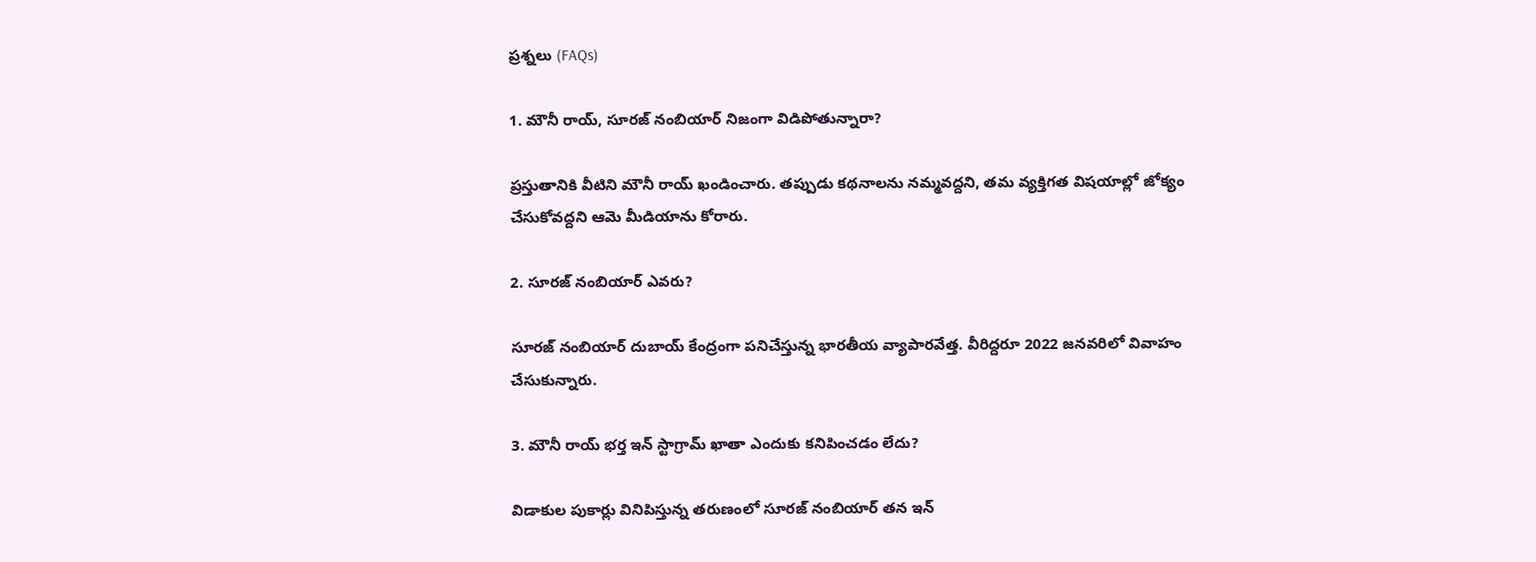ప్రశ్నలు (FAQs)

1. మౌనీ రాయ్, సూరజ్ నంబియార్ నిజంగా విడిపోతున్నారా?

ప్రస్తుతానికి వీటిని మౌనీ రాయ్ ఖండించారు. తప్పుడు కథనాలను నమ్మవద్దని, తమ వ్యక్తిగత విషయాల్లో జోక్యం చేసుకోవద్దని ఆమె మీడియాను కోరారు.

2. సూరజ్ నంబియార్ ఎవరు?

సూరజ్ నంబియార్ దుబాయ్ కేంద్రంగా పనిచేస్తున్న భారతీయ వ్యాపారవేత్త. వీరిద్దరూ 2022 జనవరిలో వివాహం చేసుకున్నారు.

3. మౌనీ రాయ్ భర్త ఇన్ స్టాగ్రామ్ ఖాతా ఎందుకు కనిపించడం లేదు?

విడాకుల పుకార్లు వినిపిస్తున్న తరుణంలో సూరజ్ నంబియార్ తన ఇన్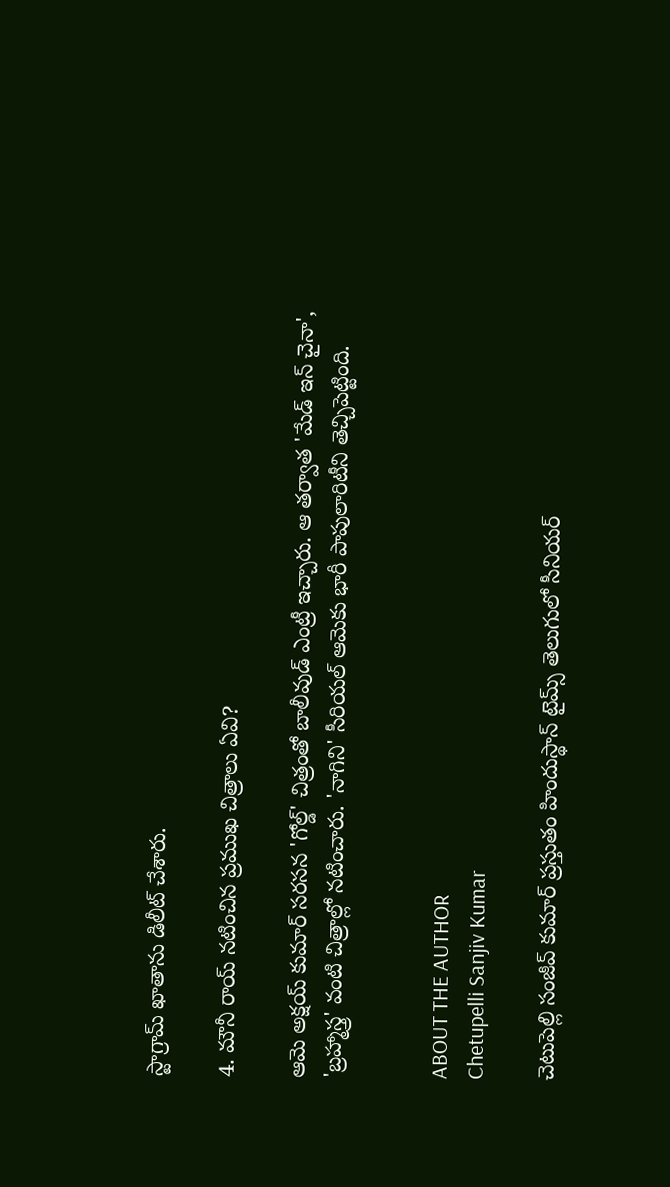స్టాగ్రామ్ ఖాతాను డిలీట్ చేశారు.

4. మౌనీ రాయ్ నటించిన ప్రముఖ చిత్రాలు ఏవి?

ఆమె అక్షయ్ కుమార్ సరసన 'గోల్డ్' చిత్రంతో బాలీవుడ్ ఎంట్రీ ఇచ్చారు. ఆ తర్వాత 'మేడ్ ఇన్ చైనా', 'బ్రహ్మాస్త్ర' వంటి చిత్రాల్లో నటించారు. 'నాగిని' సీరియల్ ఆమెకు భారీ పాపులారిటీని తెచ్చిపెట్టింది.


ABOUT THE AUTHOR
Chetupelli Sanjiv Kumar

చెటుపెల్లి సంజీవ్ కుమార్ ప్రస్తుతం హిందుస్థాన్ టైమ్స్ తెలుగులో సీనియర్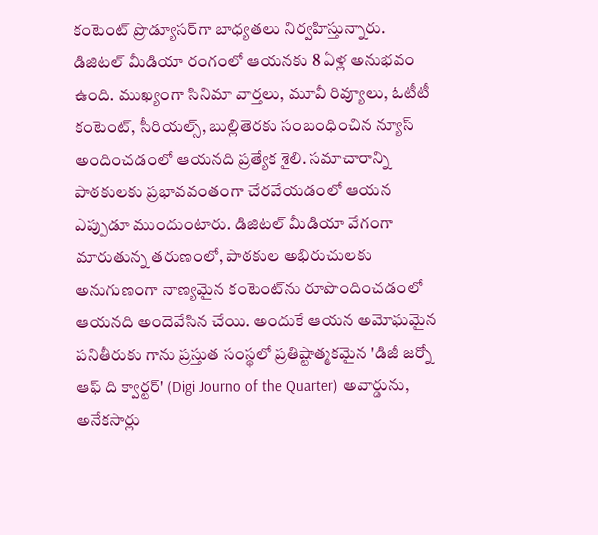కంటెంట్ ప్రొడ్యూసర్‌గా బాధ్యతలు నిర్వహిస్తున్నారు. డిజిటల్ మీడియా రంగంలో ఆయనకు 8 ఏళ్ల అనుభవం ఉంది. ముఖ్యంగా సినిమా వార్తలు, మూవీ రివ్యూలు, ఓటీటీ కంటెంట్, సీరియల్స్, బుల్లితెరకు సంబంధించిన న్యూస్ అందించడంలో ఆయనది ప్రత్యేక శైలి. సమాచారాన్ని పాఠకులకు ప్రభావవంతంగా చేరవేయడంలో ఆయన ఎప్పుడూ ముందుంటారు. డిజిటల్ మీడియా వేగంగా మారుతున్న తరుణంలో, పాఠకుల అభిరుచులకు అనుగుణంగా నాణ్యమైన కంటెంట్‌ను రూపొందించడంలో ఆయనది అందెవేసిన చేయి. అందుకే ఆయన అమోఘమైన పనితీరుకు గాను ప్రస్తుత సంస్థలో ప్రతిష్టాత్మకమైన 'డిజీ జర్నో ఆఫ్ ది క్వార్టర్' (Digi Journo of the Quarter) అవార్డును, అనేకసార్లు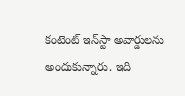కంటెంట్ ఇన్‌స్టా అవార్డులను అందుకున్నారు. ఇది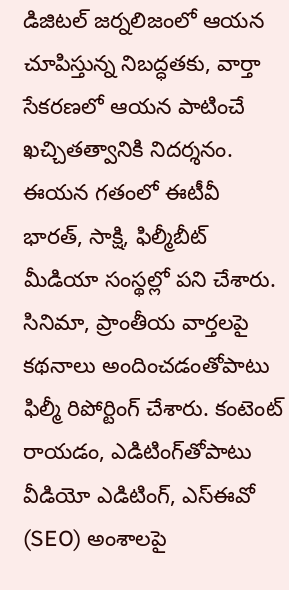డిజిటల్ జర్నలిజంలో ఆయన చూపిస్తున్న నిబద్ధతకు, వార్తా సేకరణలో ఆయన పాటించే ఖచ్చితత్వానికి నిదర్శనం. ఈయన గతంలో ఈటీవీ భారత్, సాక్షి, ఫిల్మీబీట్ మీడియా సంస్థల్లో పని చేశారు. సినిమా, ప్రాంతీయ వార్తలపై కథనాలు అందించడంతోపాటు ఫిల్మీ రిపోర్టింగ్ చేశారు. కంటెంట్ రాయడం, ఎడిటింగ్‌తోపాటు వీడియో ఎడిటింగ్, ఎస్‌ఈవో (SEO) అంశాలపై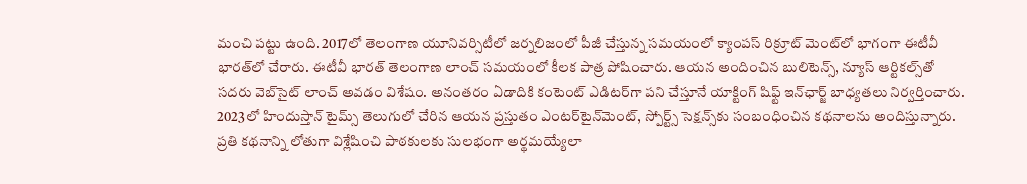మంచి పట్టు ఉంది. 2017లో తెలంగాణ యూనివర్సిటీలో జర్నలిజంలో పీజీ చేస్తున్న సమయంలో క్యాంపస్ రిక్రూట్ మెంట్‌లో భాగంగా ఈటీవీ భారత్‌లో చేరారు. ఈటీవీ భారత్ తెలంగాణ లాంచ్ సమయంలో కీలక పాత్ర పోషించారు. ఆయన అందించిన బులిటెన్స్, న్యూస్ ఆర్టికల్స్‌తో సదరు వెబ్‌సైట్ లాంచ్ అవడం విశేషం. అనంతరం ఏడాదికి కంటెంట్ ఎడిటర్‌గా పని చేస్తూనే యాక్టింగ్ షిఫ్ట్ ఇన్‌ఛార్జ్ బాధ్యతలు నిర్వర్తించారు. 2023లో హిందుస్తాన్ టైమ్స్ తెలుగులో చేరిన ఆయన ప్రస్తుతం ఎంటర్‌టైన్‌మెంట్, స్పోర్ట్స్ సెక్షన్స్‌కు సంబంధించిన కథనాలను అందిస్తున్నారు. ప్రతి కథనాన్ని లోతుగా విశ్లేషించి పాఠకులకు సులభంగా అర్థమయ్యేలా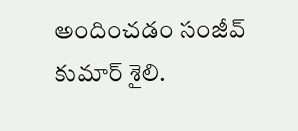అందించడం సంజీవ్ కుమార్ శైలి.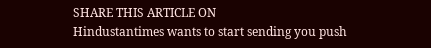SHARE THIS ARTICLE ON
Hindustantimes wants to start sending you push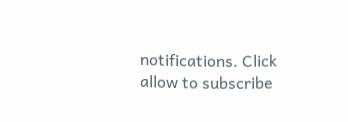notifications. Click allow to subscribe